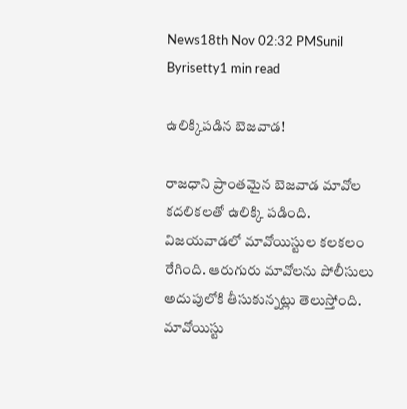News18th Nov 02:32 PMSunil Byrisetty1 min read

ఉలిక్కిపడిన బెజవాడ!

రాజధాని ప్రాంతమైన బెజవాడ మావోల కదలికలతో ఉలిక్కి పడింది. విజయవాడలో మావోయిస్టుల కలకలం రేగింది. ఆరుగురు మావోలను పోలీసులు అదుపులోకి తీసుకున్నట్లు తెలుస్తోంది. మావోయిస్టు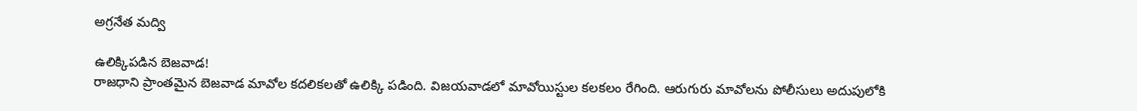అగ్రనేత మద్వి

ఉలిక్కిపడిన బెజవాడ!
రాజధాని ప్రాంతమైన బెజవాడ మావోల కదలికలతో ఉలిక్కి పడింది. విజయవాడలో మావోయిస్టుల కలకలం రేగింది. ఆరుగురు మావోలను పోలీసులు అదుపులోకి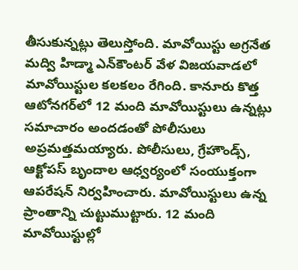తీసుకున్నట్లు తెలుస్తోంది. మావోయిస్టు అగ్రనేత మద్వి హిడ్మా ఎన్‌కౌంటర్‌ వేళ విజయవాడలో మావోయిస్టుల కలకలం రేగింది. కానూరు కొత్త ఆటోనగర్‌లో 12 మంది మావోయిస్టులు ఉన్నట్లు సమాచారం అందడంతో పోలీసులు అప్రమత్తమయ్యారు. పోలీసులు, గ్రేహౌండ్స్, ఆక్టోపస్ బృందాల ఆధ్వర్యంలో సంయుక్తంగా ఆపరేషన్ నిర్వహించారు. మావోయిస్టులు ఉన్న ప్రాంతాన్ని చుట్టుముట్టారు. 12 మంది మావోయిస్టుల్లో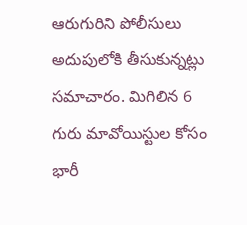ఆరుగురిని పోలీసులు అదుపులోకి తీసుకున్నట్లు సమాచారం. మిగిలిన 6 గురు మావోయిస్టుల కోసం భారీ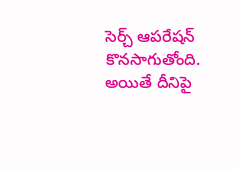సెర్చ్ ఆపరేషన్ కొనసాగుతోంది. అయితే దీనిపై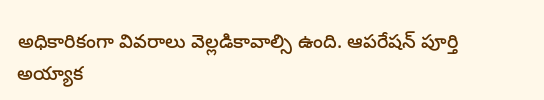అధికారికంగా వివరాలు వెల్లడికావాల్సి ఉంది. ఆపరేషన్ పూర్తి అయ్యాక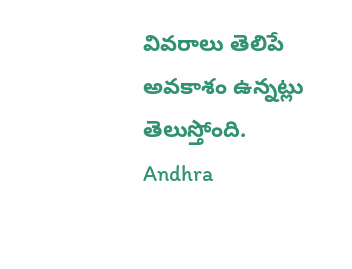వివరాలు తెలిపే అవకాశం ఉన్నట్లు తెలుస్తోంది.
Andhra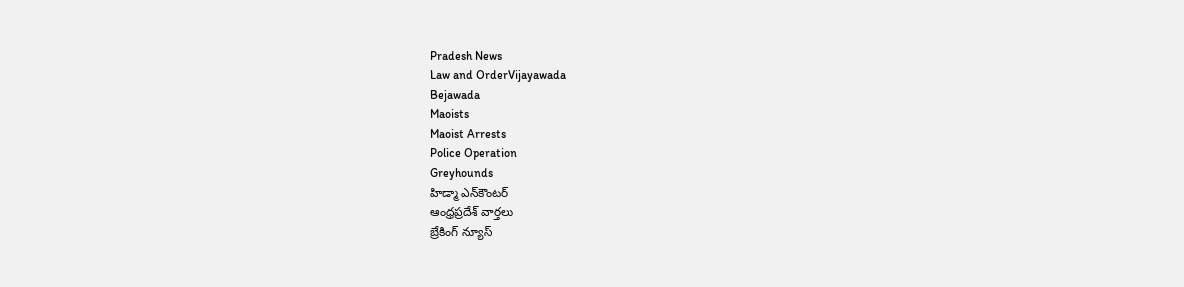Pradesh News
Law and OrderVijayawada
Bejawada
Maoists
Maoist Arrests
Police Operation
Greyhounds
హిడ్మా ఎన్‌కౌంటర్
ఆంధ్రప్రదేశ్ వార్తలు
బ్రేకింగ్ న్యూస్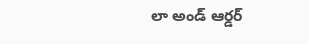లా అండ్ ఆర్డర్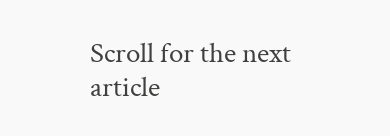Scroll for the next article